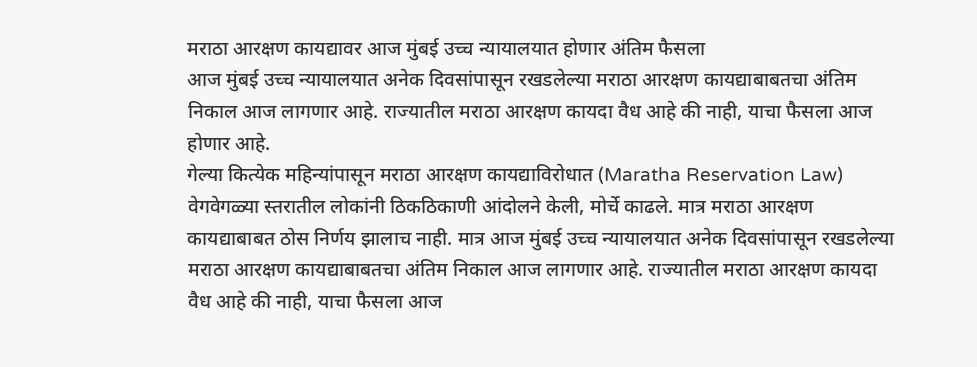मराठा आरक्षण कायद्यावर आज मुंबई उच्च न्यायालयात होणार अंतिम फैसला
आज मुंबई उच्च न्यायालयात अनेक दिवसांपासून रखडलेल्या मराठा आरक्षण कायद्याबाबतचा अंतिम निकाल आज लागणार आहे. राज्यातील मराठा आरक्षण कायदा वैध आहे की नाही, याचा फैसला आज होणार आहे.
गेल्या कित्येक महिन्यांपासून मराठा आरक्षण कायद्याविरोधात (Maratha Reservation Law) वेगवेगळ्या स्तरातील लोकांनी ठिकठिकाणी आंदोलने केली, मोर्चे काढले. मात्र मराठा आरक्षण कायद्याबाबत ठोस निर्णय झालाच नाही. मात्र आज मुंबई उच्च न्यायालयात अनेक दिवसांपासून रखडलेल्या मराठा आरक्षण कायद्याबाबतचा अंतिम निकाल आज लागणार आहे. राज्यातील मराठा आरक्षण कायदा वैध आहे की नाही, याचा फैसला आज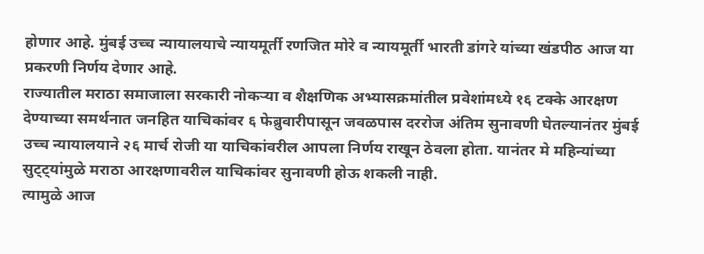होणार आहे. मुंबई उच्च न्यायालयाचे न्यायमूर्ती रणजित मोरे व न्यायमूर्ती भारती डांगरे यांच्या खंडपीठ आज या प्रकरणी निर्णय देणार आहे.
राज्यातील मराठा समाजाला सरकारी नोकऱ्या व शैक्षणिक अभ्यासक्रमांतील प्रवेशांमध्ये १६ टक्के आरक्षण देण्याच्या समर्थनात जनहित याचिकांवर ६ फेब्रुवारीपासून जवळपास दररोज अंतिम सुनावणी घेतल्यानंतर मुंबई उच्च न्यायालयाने २६ मार्च रोजी या याचिकांवरील आपला निर्णय राखून ठेवला होता. यानंतर मे महिन्यांच्या सुट्ट्यांमुळे मराठा आरक्षणावरील याचिकांवर सुनावणी होऊ शकली नाही.
त्यामुळे आज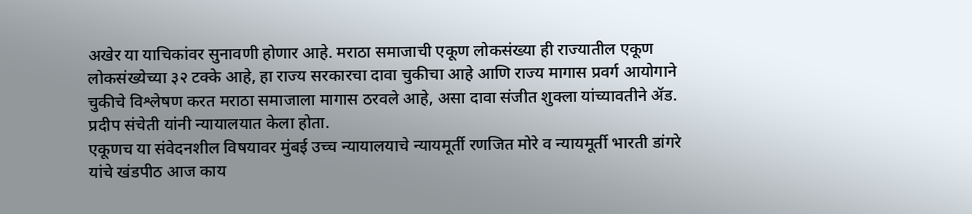अखेर या याचिकांवर सुनावणी होणार आहे. मराठा समाजाची एकूण लोकसंख्या ही राज्यातील एकूण लोकसंख्येच्या ३२ टक्के आहे, हा राज्य सरकारचा दावा चुकीचा आहे आणि राज्य मागास प्रवर्ग आयोगाने चुकीचे विश्लेषण करत मराठा समाजाला मागास ठरवले आहे, असा दावा संजीत शुक्ला यांच्यावतीने ॲड. प्रदीप संचेती यांनी न्यायालयात केला होता.
एकूणच या संवेदनशील विषयावर मुंबई उच्च न्यायालयाचे न्यायमूर्ती रणजित मोरे व न्यायमूर्ती भारती डांगरे यांचे खंडपीठ आज काय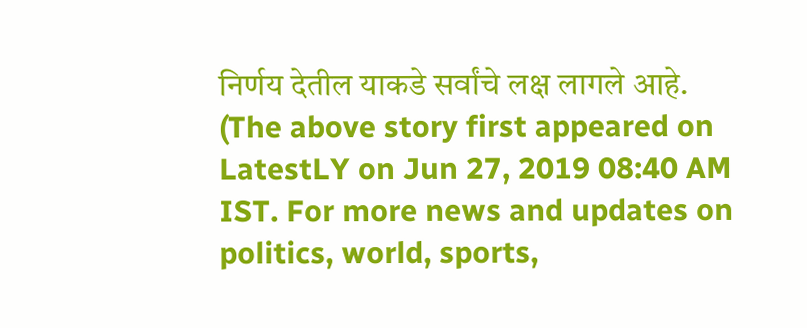निर्णय देतील याकडे सर्वांचे लक्ष लागले आहे.
(The above story first appeared on LatestLY on Jun 27, 2019 08:40 AM IST. For more news and updates on politics, world, sports,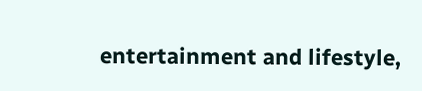entertainment and lifestyle,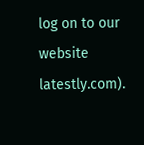log on to our website latestly.com).